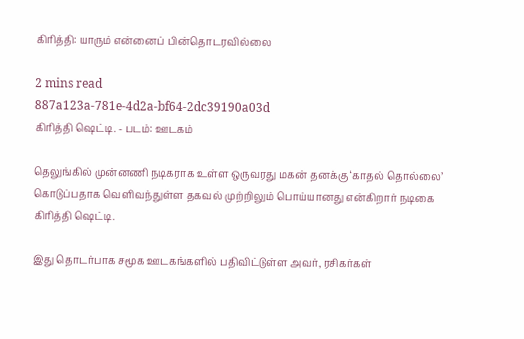கிரித்தி: யாரும் என்னைப் பின்தொடரவில்லை

2 mins read
887a123a-781e-4d2a-bf64-2dc39190a03d
கிரித்தி ஷெட்டி. - படம்: ஊடகம்

தெலுங்கில் முன்னணி நடிகராக உள்ள ஒருவரது மகன் தனக்கு ‘காதல் தொல்லை’ கொடுப்பதாக வெளிவந்துள்ள தகவல் முற்றிலும் பொய்யானது என்கிறார் நடிகை கிரித்தி ஷெட்டி.

இது தொடர்பாக சமூக ஊடகங்களில் பதிவிட்டுள்ள அவர், ரசிகர்கள்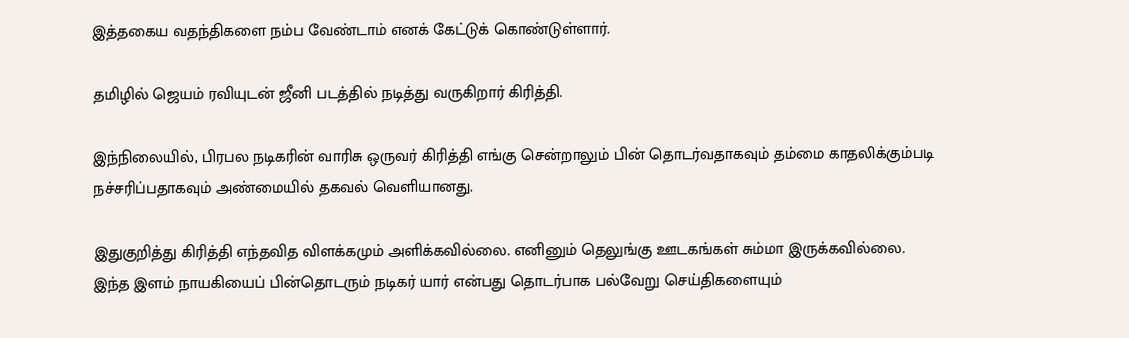இத்தகைய வதந்திகளை நம்ப வேண்டாம் எனக் கேட்டுக் கொண்டுள்ளார்.

தமிழில் ஜெயம் ரவியுடன் ஜீனி படத்தில் நடித்து வருகிறார் கிரித்தி.

இந்நிலையில், பிரபல நடிகரின் வாரிசு ஒருவர் கிரித்தி எங்கு சென்றாலும் பின் தொடர்வதாகவும் தம்மை காதலிக்கும்படி நச்சரிப்பதாகவும் அண்மையில் தகவல் வெளியானது.

இதுகுறித்து கிரித்தி எந்தவித விளக்கமும் அளிக்கவில்லை. எனினும் தெலுங்கு ஊடகங்கள் சும்மா இருக்கவில்லை. இந்த இளம் நாயகியைப் பின்தொடரும் நடிகர் யார் என்பது தொடர்பாக பல்வேறு செய்திகளையும்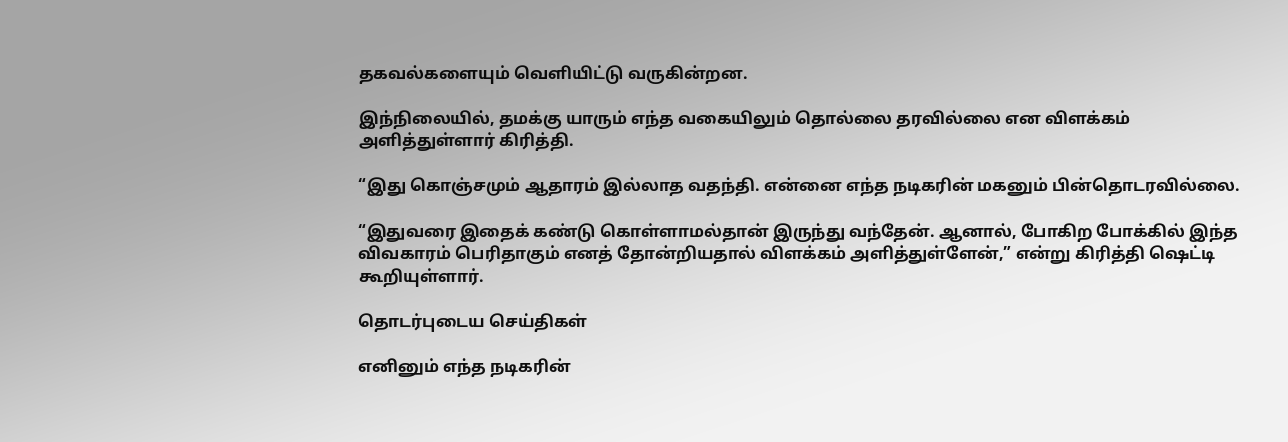தகவல்களையும் வெளியிட்டு வருகின்றன.

இந்நிலையில், தமக்கு யாரும் எந்த வகையிலும் தொல்லை தரவில்லை என விளக்கம் அளித்துள்ளார் கிரித்தி.

“இது கொஞ்சமும் ஆதாரம் இல்லாத வதந்தி. என்னை எந்த நடிகரின் மகனும் பின்தொடரவில்லை.

“இதுவரை இதைக் கண்டு கொள்ளாமல்தான் இருந்து வந்தேன். ஆனால், போகிற போக்கில் இந்த விவகாரம் பெரிதாகும் எனத் தோன்றியதால் விளக்கம் அளித்துள்ளேன்,” என்று கிரித்தி ஷெட்டி கூறியுள்ளார்.

தொடர்புடைய செய்திகள்

எனினும் எந்த நடிகரின்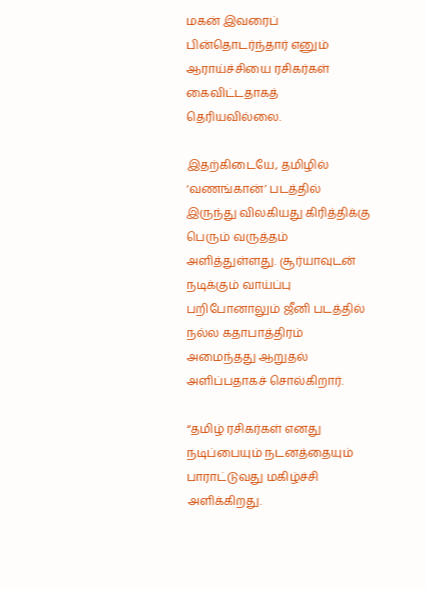மகன் இவரைப் பின்தொடர்ந்தார் எனும் ஆராய்ச்சியை ரசிகர்கள் கைவிட்டதாகத் தெரியவில்லை.

இதற்கிடையே, தமிழில் ‘வணங்கான்’ படத்தில் இருந்து விலகியது கிரித்திக்கு பெரும் வருத்தம் அளித்துள்ளது. சூர்யாவுடன் நடிக்கும் வாய்ப்பு பறிபோனாலும் ஜீனி படத்தில் நல்ல கதாபாத்திரம் அமைந்தது ஆறுதல் அளிப்பதாகச் சொல்கிறார்.

“தமிழ் ரசிகர்கள் எனது நடிப்பையும் நடனத்தையும் பாராட்டுவது மகிழ்ச்சி அளிக்கிறது.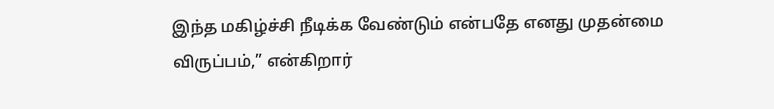இந்த மகிழ்ச்சி நீடிக்க வேண்டும் என்பதே எனது முதன்மை விருப்பம்,” என்கிறார்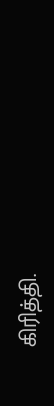கிரித்தி.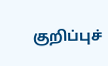குறிப்புச்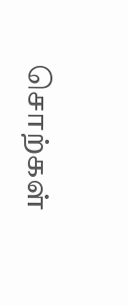சொற்கள்